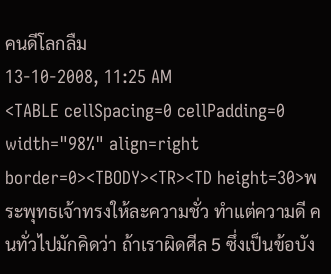คนดีโลกลืม
13-10-2008, 11:25 AM
<TABLE cellSpacing=0 cellPadding=0 width="98%" align=right border=0><TBODY><TR><TD height=30>พระพุทธเจ้าทรงให้ละความชั่ว ทำแต่ความดี คนทั่วไปมักคิดว่า ถ้าเราผิดศีล 5 ซึ่งเป็นข้อบัง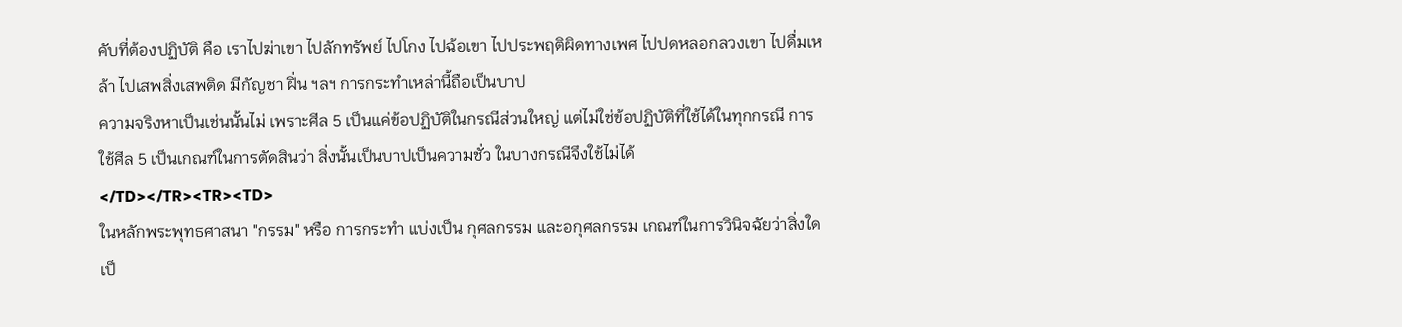คับที่ต้องปฏิบัติ คือ เราไปฆ่าเขา ไปลักทรัพย์ ไปโกง ไปฉ้อเขา ไปประพฤติผิดทางเพศ ไปปดหลอกลวงเขา ไปดื่มเหล้า ไปเสพสิ่งเสพติด มีกัญชา ฝิ่น ฯลฯ การกระทำเหล่านี้ถือเป็นบาป
ความจริงหาเป็นเช่นนั้นไม่ เพราะศีล 5 เป็นแค่ข้อปฏิบัติในกรณีส่วนใหญ่ แต่ไม่ใช่ข้อปฏิบัติที่ใช้ได้ในทุกกรณี การใช้ศีล 5 เป็นเกณฑ์ในการตัดสินว่า สิ่งนั้นเป็นบาปเป็นความชั่ว ในบางกรณีจึงใช้ไม่ได้
</TD></TR><TR><TD>
ในหลักพระพุทธศาสนา "กรรม" หรือ การกระทำ แบ่งเป็น กุศลกรรม และอกุศลกรรม เกณฑ์ในการวินิจฉัยว่าสิ่งใดเป็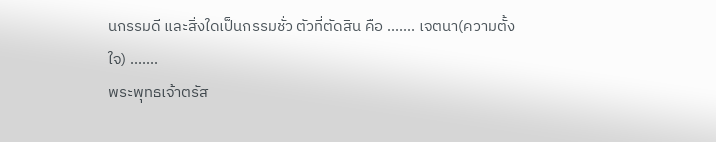นกรรมดี และสิ่งใดเป็นกรรมชั่ว ตัวที่ตัดสิน คือ ....... เจตนา(ความตั้งใจ) .......
พระพุทธเจ้าตรัส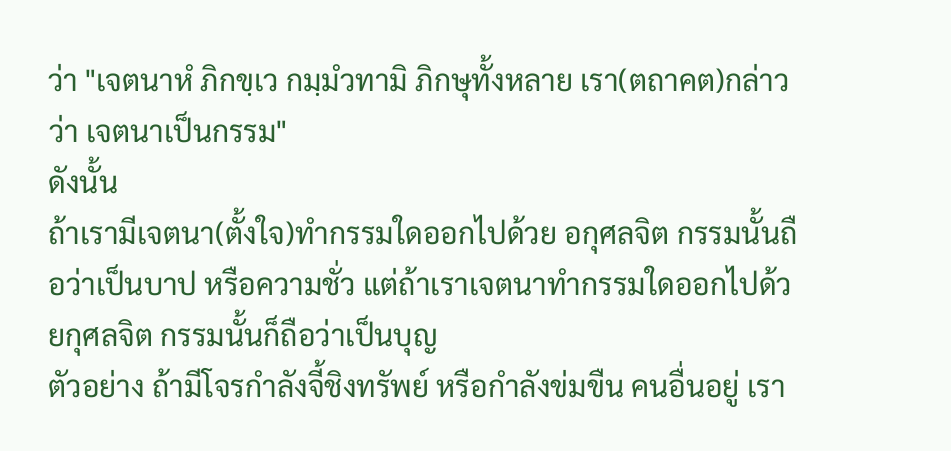ว่า "เจตนาหํ ภิกขฺเว กมฺมํวทามิ ภิกษุทั้งหลาย เรา(ตถาคต)กล่าวว่า เจตนาเป็นกรรม"
ดังนั้น
ถ้าเรามีเจตนา(ตั้งใจ)ทำกรรมใดออกไปด้วย อกุศลจิต กรรมนั้นถือว่าเป็นบาป หรือความชั่ว แต่ถ้าเราเจตนาทำกรรมใดออกไปด้วยกุศลจิต กรรมนั้นก็ถือว่าเป็นบุญ
ตัวอย่าง ถ้ามีโจรกำลังจี้ชิงทรัพย์ หรือกำลังข่มขืน คนอื่นอยู่ เรา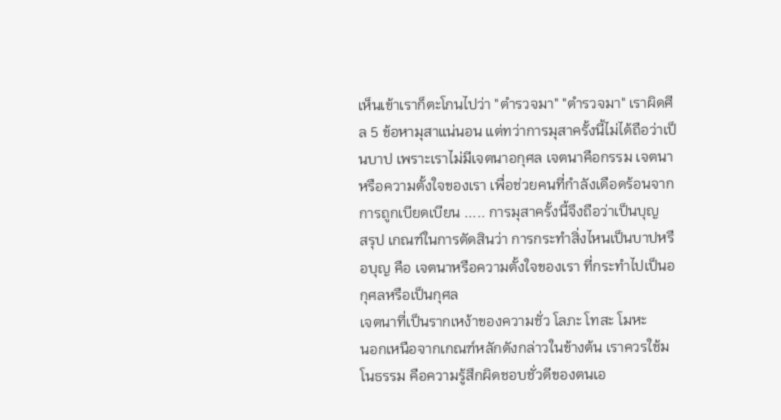เห็นเข้าเราก็ตะโกนไปว่า "ตำรวจมา" "ตำรวจมา" เราผิดศีล 5 ข้อหามุสาแน่นอน แต่ทว่าการมุสาครั้งนี้ไม่ได้ถือว่าเป็นบาป เพราะเราไม่มีเจตนาอกุศล เจตนาคือกรรม เจตนาหรือความตั้งใจของเรา เพื่อช่วยคนที่กำลังเดือดร้อนจากการถูกเบียดเบียน ..... การมุสาครั้งนี้จึงถือว่าเป็นบุญ
สรุป เกณฑ์ในการตัดสินว่า การกระทำสิ่งไหนเป็นบาปหรือบุญ คือ เจตนาหรือความตั้งใจของเรา ที่กระทำไปเป็นอกุศลหรือเป็นกุศล
เจตนาที่เป็นรากเหง้าของความชั่ว โลภะ โทสะ โมหะ
นอกเหนือจากเกณฑ์หลักดังกล่าวในข้างต้น เราควรใช้มโนธรรม คือความรู้สึกผิดชอบชั่วดีของตนเอ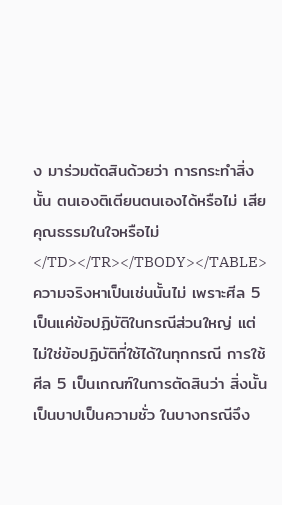ง มาร่วมตัดสินด้วยว่า การกระทำสิ่งนั้น ตนเองติเตียนตนเองได้หรือไม่ เสียคุณธรรมในใจหรือไม่
</TD></TR></TBODY></TABLE>
ความจริงหาเป็นเช่นนั้นไม่ เพราะศีล 5 เป็นแค่ข้อปฏิบัติในกรณีส่วนใหญ่ แต่ไม่ใช่ข้อปฏิบัติที่ใช้ได้ในทุกกรณี การใช้ศีล 5 เป็นเกณฑ์ในการตัดสินว่า สิ่งนั้นเป็นบาปเป็นความชั่ว ในบางกรณีจึง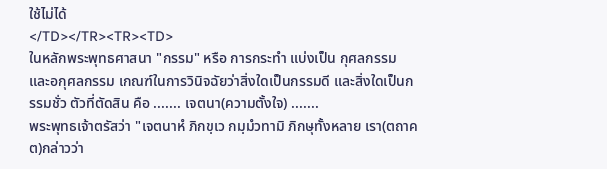ใช้ไม่ได้
</TD></TR><TR><TD>
ในหลักพระพุทธศาสนา "กรรม" หรือ การกระทำ แบ่งเป็น กุศลกรรม และอกุศลกรรม เกณฑ์ในการวินิจฉัยว่าสิ่งใดเป็นกรรมดี และสิ่งใดเป็นกรรมชั่ว ตัวที่ตัดสิน คือ ....... เจตนา(ความตั้งใจ) .......
พระพุทธเจ้าตรัสว่า "เจตนาหํ ภิกขฺเว กมฺมํวทามิ ภิกษุทั้งหลาย เรา(ตถาคต)กล่าวว่า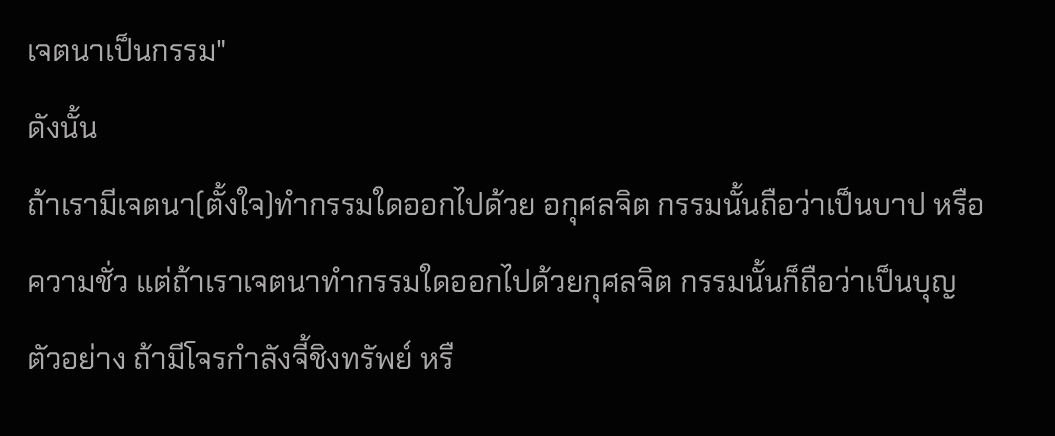เจตนาเป็นกรรม"
ดังนั้น
ถ้าเรามีเจตนา(ตั้งใจ)ทำกรรมใดออกไปด้วย อกุศลจิต กรรมนั้นถือว่าเป็นบาป หรือความชั่ว แต่ถ้าเราเจตนาทำกรรมใดออกไปด้วยกุศลจิต กรรมนั้นก็ถือว่าเป็นบุญ
ตัวอย่าง ถ้ามีโจรกำลังจี้ชิงทรัพย์ หรื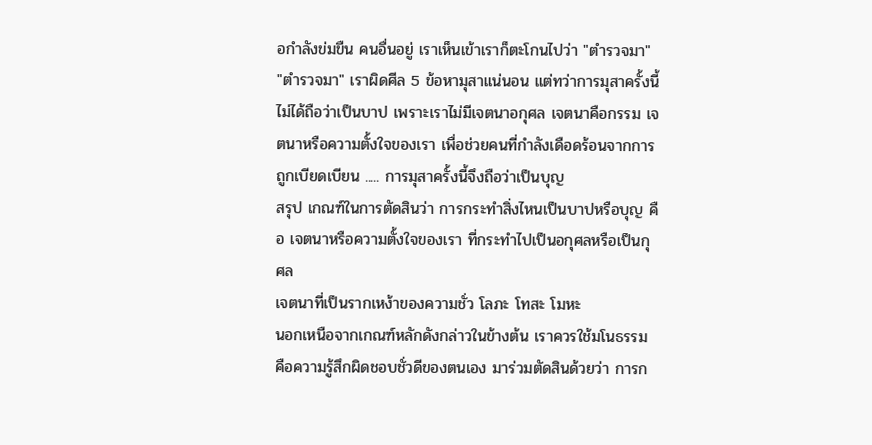อกำลังข่มขืน คนอื่นอยู่ เราเห็นเข้าเราก็ตะโกนไปว่า "ตำรวจมา" "ตำรวจมา" เราผิดศีล 5 ข้อหามุสาแน่นอน แต่ทว่าการมุสาครั้งนี้ไม่ได้ถือว่าเป็นบาป เพราะเราไม่มีเจตนาอกุศล เจตนาคือกรรม เจตนาหรือความตั้งใจของเรา เพื่อช่วยคนที่กำลังเดือดร้อนจากการถูกเบียดเบียน ..... การมุสาครั้งนี้จึงถือว่าเป็นบุญ
สรุป เกณฑ์ในการตัดสินว่า การกระทำสิ่งไหนเป็นบาปหรือบุญ คือ เจตนาหรือความตั้งใจของเรา ที่กระทำไปเป็นอกุศลหรือเป็นกุศล
เจตนาที่เป็นรากเหง้าของความชั่ว โลภะ โทสะ โมหะ
นอกเหนือจากเกณฑ์หลักดังกล่าวในข้างต้น เราควรใช้มโนธรรม คือความรู้สึกผิดชอบชั่วดีของตนเอง มาร่วมตัดสินด้วยว่า การก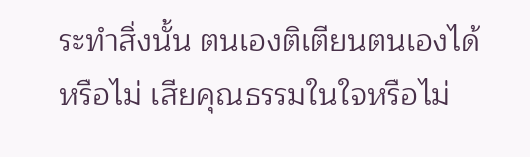ระทำสิ่งนั้น ตนเองติเตียนตนเองได้หรือไม่ เสียคุณธรรมในใจหรือไม่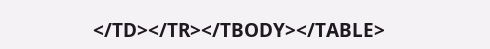</TD></TR></TBODY></TABLE>